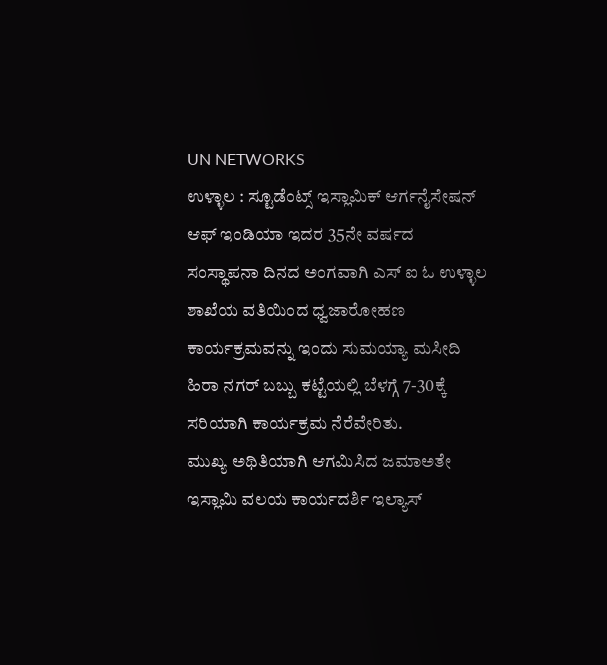UN NETWORKS
ಉಳ್ಳಾಲ : ಸ್ಟೂಡೆಂಟ್ಸ್ ಇಸ್ಲಾಮಿಕ್ ಆರ್ಗನೈಸೇಷನ್ ಆಫ್ ಇಂಡಿಯಾ ಇದರ 35ನೇ ವರ್ಷದ ಸಂಸ್ಥಾಪನಾ ದಿನದ ಅಂಗವಾಗಿ ಎಸ್ ಐ ಓ ಉಳ್ಳಾಲ ಶಾಖೆಯ ವತಿಯಿಂದ ಧ್ವಜಾರೋಹಣ ಕಾರ್ಯಕ್ರಮವನ್ನು ಇಂದು ಸುಮಯ್ಯಾ ಮಸೀದಿ ಹಿರಾ ನಗರ್ ಬಬ್ಬು ಕಟ್ಟೆಯಲ್ಲಿ ಬೆಳಗ್ಗೆ 7-30ಕ್ಕೆ ಸರಿಯಾಗಿ ಕಾರ್ಯಕ್ರಮ ನೆರೆವೇರಿತು.
ಮುಖ್ಯ ಅಥಿತಿಯಾಗಿ ಆಗಮಿಸಿದ ಜಮಾಅತೇ ಇಸ್ಲಾಮಿ ವಲಯ ಕಾರ್ಯದರ್ಶಿ ಇಲ್ಯಾಸ್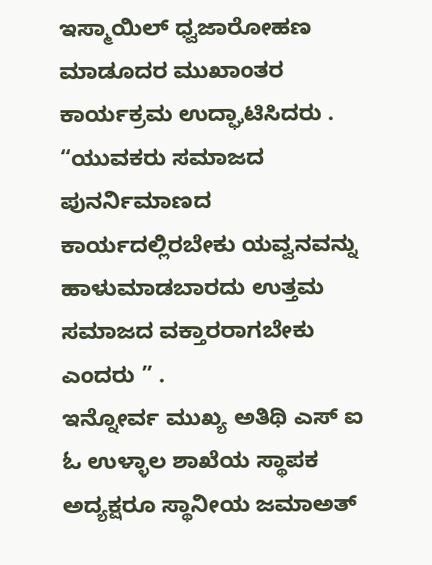ಇಸ್ಮಾಯಿಲ್ ಧ್ವಜಾರೋಹಣ ಮಾಡೂದರ ಮುಖಾಂತರ ಕಾರ್ಯಕ್ರಮ ಉದ್ಘಾಟಿಸಿದರು .
“ಯುವಕರು ಸಮಾಜದ ಪುನರ್ನಿಮಾಣದ ಕಾರ್ಯದಲ್ಲಿರಬೇಕು ಯವ್ವನವನ್ನು ಹಾಳುಮಾಡಬಾರದು ಉತ್ತಮ ಸಮಾಜದ ವಕ್ತಾರರಾಗಬೇಕು ಎಂದರು ” .
ಇನ್ನೋರ್ವ ಮುಖ್ಯ ಅತಿಥಿ ಎಸ್ ಐ ಓ ಉಳ್ಳಾಲ ಶಾಖೆಯ ಸ್ಥಾಪಕ ಅದ್ಯಕ್ಷರೂ ಸ್ಥಾನೀಯ ಜಮಾಅತ್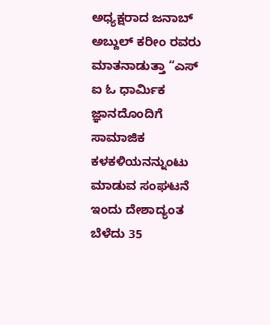ಅಧ್ಯಕ್ಷರಾದ ಜನಾಬ್ ಅಬ್ದುಲ್ ಕರೀಂ ರವರು ಮಾತನಾಡುತ್ತಾ “ಎಸ್ ಐ ಓ ಧಾರ್ಮಿಕ ಜ್ಞಾನದೊಂದಿಗೆ ಸಾಮಾಜಿಕ ಕಳಕಳಿಯನನ್ನುಂಟು ಮಾಡುವ ಸಂಘಟನೆ ಇಂದು ದೇಶಾದ್ಯಂತ ಬೆಳೆದು 35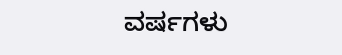ವರ್ಷಗಳು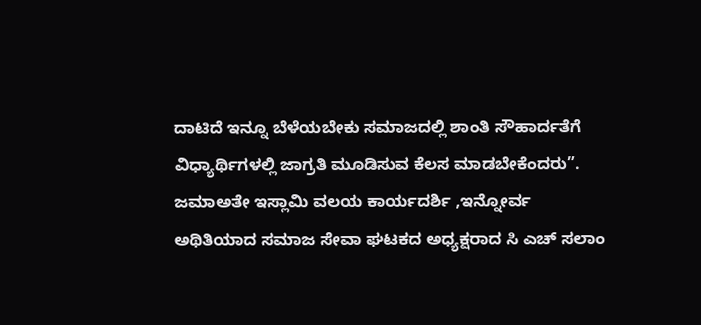ದಾಟಿದೆ ಇನ್ನೂ ಬೆಳೆಯಬೇಕು ಸಮಾಜದಲ್ಲಿ ಶಾಂತಿ ಸೌಹಾರ್ದತೆಗೆ ವಿಧ್ಯಾರ್ಥಿಗಳಲ್ಲಿ ಜಾಗ್ರತಿ ಮೂಡಿಸುವ ಕೆಲಸ ಮಾಡಬೇಕೆಂದರು”. ಜಮಾಅತೇ ಇಸ್ಲಾಮಿ ವಲಯ ಕಾರ್ಯದರ್ಶಿ ,ಇನ್ನೋರ್ವ ಅಥಿತಿಯಾದ ಸಮಾಜ ಸೇವಾ ಘಟಕದ ಅಧ್ಯಕ್ಷರಾದ ಸಿ ಎಚ್ ಸಲಾಂ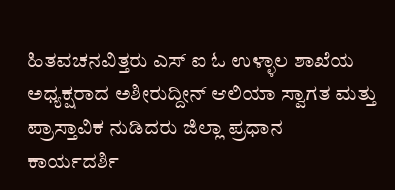ಹಿತವಚನವಿತ್ತರು ಎಸ್ ಐ ಓ ಉಳ್ಳಾಲ ಶಾಖೆಯ ಅಧ್ಯಕ್ಷರಾದ ಅಶೀರುದ್ದೀನ್ ಆಲಿಯಾ ಸ್ವಾಗತ ಮತ್ತು ಪ್ರಾಸ್ತಾವಿಕ ನುಡಿದರು ಜಿಲ್ಲಾ ಪ್ರಧಾನ ಕಾರ್ಯದರ್ಶಿ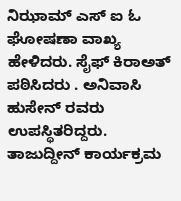ನಿಝಾಮ್ ಎಸ್ ಐ ಓ ಘೋಷಣಾ ವಾಖ್ಯ ಹೇಳಿದರು. ಸೈಫ್ ಕಿರಾಅತ್ ಪಠಿಸಿದರು . ಅನಿವಾಸಿ ಹುಸೇನ್ ರವರು ಉಪಸ್ಥಿತರಿದ್ದರು. ತಾಜುದ್ದೀನ್ ಕಾರ್ಯಕ್ರಮ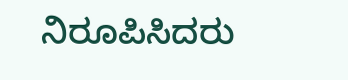ನಿರೂಪಿಸಿದರು